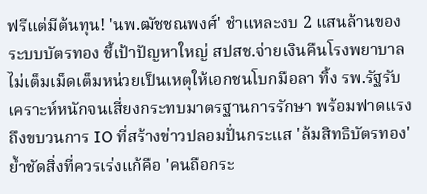ฟรีแต่มีต้นทุน! 'นพ.ฒัชชณพงศ์' ชำแหละงบ 2 แสนล้านของระบบบัตรทอง ชี้เป้าปัญหาใหญ่ สปสช.จ่ายเงินคืนโรงพยาบาลไม่เต็มเม็ดเต็มหน่วยเป็นเหตุให้เอกชนโบกมือลา ทิ้ง รพ.รัฐรับเคราะห์หนักจนเสี่ยงกระทบมาตรฐานการรักษา พร้อมฟาดแรงถึงขบวนการ IO ที่สร้างข่าวปลอมปั่นกระแส 'ล้มสิทธิบัตรทอง' ย้ำชัดสิ่งที่ควรเร่งแก้คือ 'คนถือกระ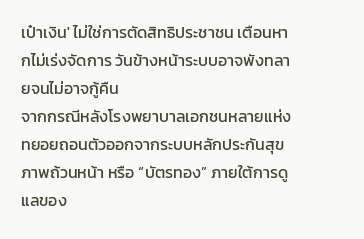เป๋าเงิน' ไม่ใช่การตัดสิทธิประชาชน เตือนหากไม่เร่งจัดการ วันข้างหน้าระบบอาจพังทลายจนไม่อาจกู้คืน
จากกรณีหลังโรงพยาบาลเอกชนหลายแห่งทยอยถอนตัวออกจากระบบหลักประกันสุขภาพถ้วนหน้า หรือ “บัตรทอง” ภายใต้การดูแลของ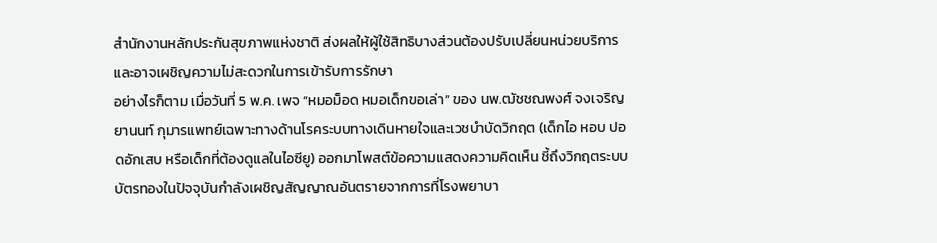สำนักงานหลักประกันสุขภาพแห่งชาติ ส่งผลให้ผู้ใช้สิทธิบางส่วนต้องปรับเปลี่ยนหน่วยบริการ และอาจเผชิญความไม่สะดวกในการเข้ารับการรักษา
อย่างไรก็ตาม เมื่อวันที่ 5 พ.ค. เพจ “หมอม็อด หมอเด็กขอเล่า” ของ นพ.ฒัชชณพงศ์ จงเจริญยานนท์ กุมารแพทย์เฉพาะทางด้านโรคระบบทางเดินหายใจและเวชบำบัดวิกฤต (เด็กไอ หอบ ปอดอักเสบ หรือเด็กที่ต้องดูแลในไอซียู) ออกมาโพสต์ข้อความแสดงความคิดเห็น ชี้ถึงวิกฤตระบบบัตรทองในปัจจุบันกำลังเผชิญสัญญาณอันตรายจากการที่โรงพยาบา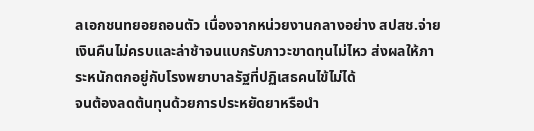ลเอกชนทยอยถอนตัว เนื่องจากหน่วยงานกลางอย่าง สปสช.จ่ายเงินคืนไม่ครบและล่าช้าจนแบกรับภาวะขาดทุนไม่ไหว ส่งผลให้ภาระหนักตกอยู่กับโรงพยาบาลรัฐที่ปฏิเสธคนไข้ไม่ได้
จนต้องลดต้นทุนด้วยการประหยัดยาหรือนำ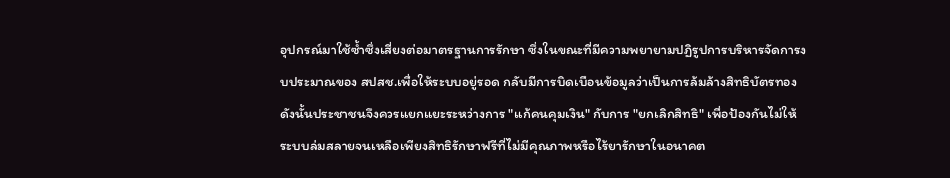อุปกรณ์มาใช้ซ้ำซึ่งเสี่ยงต่อมาตรฐานการรักษา ซึ่งในขณะที่มีความพยายามปฏิรูปการบริหารจัดการงบประมาณของ สปสช.เพื่อให้ระบบอยู่รอด กลับมีการบิดเบือนข้อมูลว่าเป็นการล้มล้างสิทธิบัตรทอง ดังนั้นประชาชนจึงควรแยกแยะระหว่างการ "แก้คนคุมเงิน" กับการ "ยกเลิกสิทธิ" เพื่อป้องกันไม่ให้ระบบล่มสลายจนเหลือเพียงสิทธิรักษาฟรีที่ไม่มีคุณภาพหรือไร้ยารักษาในอนาคต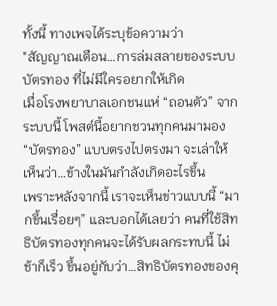ทั้งนี้ ทางเพจได้ระบุข้อความว่า
"สัญญาณเตือน…การล่มสลายของระบบบัตรทอง ที่ไม่มีใครอยากให้เกิด
เมื่อโรงพยาบาลเอกชนแห่ “ถอนตัว” จากระบบนี้ โพสต์นี้อยากชวนทุกคนมามอง “บัตรทอง” แบบตรงไปตรงมา จะเล่าให้เห็นว่า…ข้างในมันกำลังเกิดอะไรขึ้น
เพราะหลังจากนี้ เราจะเห็นข่าวแบบนี้ “มากขึ้นเรื่อยๆ” และบอกได้เลยว่า คนที่ใช้สิทธิบัตรทองทุกคนจะได้รับผลกระทบนี้ ไม่ช้าก็เร็ว ขึ้นอยู่กับว่า…สิทธิบัตรทองของคุ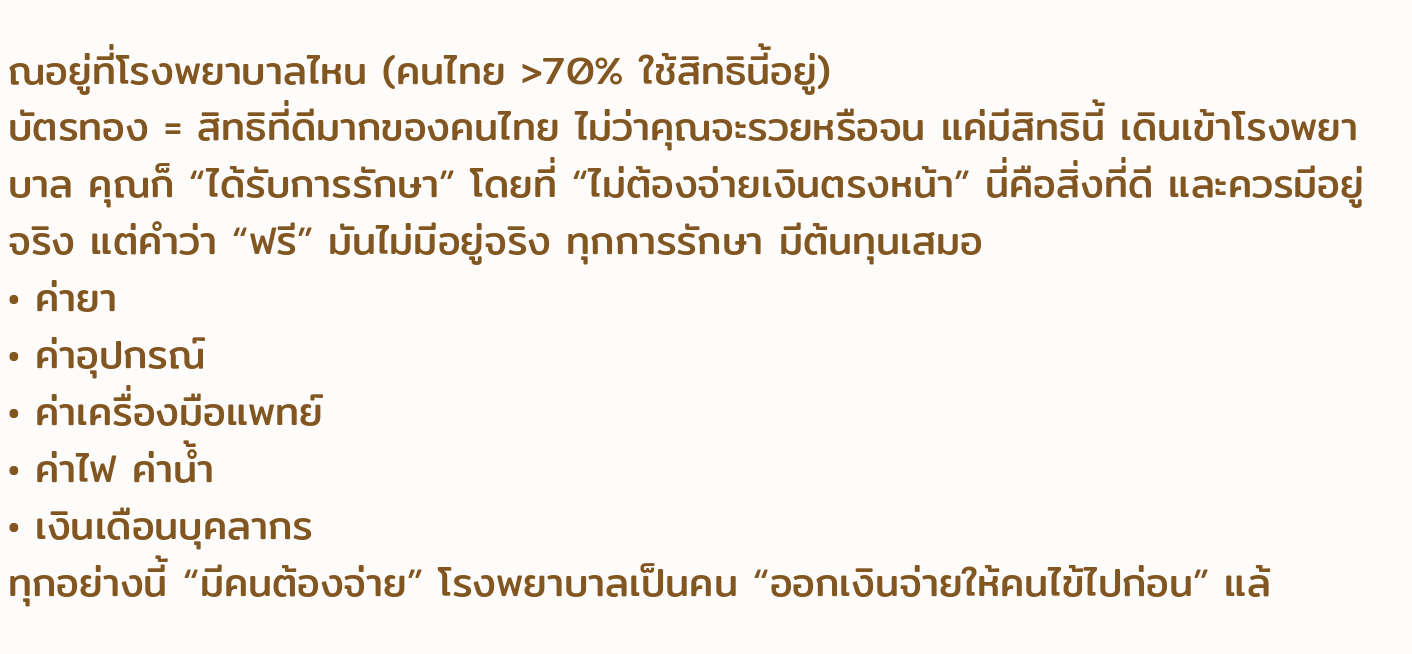ณอยู่ที่โรงพยาบาลไหน (คนไทย >70% ใช้สิทธินี้อยู่)
บัตรทอง = สิทธิที่ดีมากของคนไทย ไม่ว่าคุณจะรวยหรือจน แค่มีสิทธินี้ เดินเข้าโรงพยาบาล คุณก็ “ได้รับการรักษา” โดยที่ “ไม่ต้องจ่ายเงินตรงหน้า” นี่คือสิ่งที่ดี และควรมีอยู่จริง แต่คำว่า “ฟรี” มันไม่มีอยู่จริง ทุกการรักษา มีต้นทุนเสมอ
• ค่ายา
• ค่าอุปกรณ์
• ค่าเครื่องมือแพทย์
• ค่าไฟ ค่าน้ำ
• เงินเดือนบุคลากร
ทุกอย่างนี้ “มีคนต้องจ่าย” โรงพยาบาลเป็นคน “ออกเงินจ่ายให้คนไข้ไปก่อน” แล้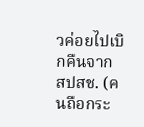วค่อยไปเบิกคืนจาก สปสช. (คนถือกระ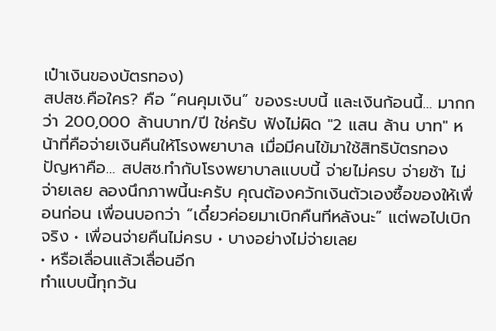เป๋าเงินของบัตรทอง)
สปสช.คือใคร? คือ “คนคุมเงิน” ของระบบนี้ และเงินก้อนนี้… มากกว่า 200,000 ล้านบาท/ปี ใช่ครับ ฟังไม่ผิด "2 แสน ล้าน บาท" หน้าที่คือจ่ายเงินคืนให้โรงพยาบาล เมื่อมีคนไข้มาใช้สิทธิบัตรทอง
ปัญหาคือ… สปสช.ทำกับโรงพยาบาลแบบนี้ จ่ายไม่ครบ จ่ายช้า ไม่จ่ายเลย ลองนึกภาพนี้นะครับ คุณต้องควักเงินตัวเองซื้อของให้เพื่อนก่อน เพื่อนบอกว่า “เดี๋ยวค่อยมาเบิกคืนทีหลังนะ” แต่พอไปเบิกจริง • เพื่อนจ่ายคืนไม่ครบ • บางอย่างไม่จ่ายเลย
• หรือเลื่อนแล้วเลื่อนอีก
ทำแบบนี้ทุกวัน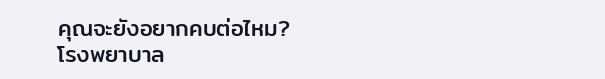คุณจะยังอยากคบต่อไหม?
โรงพยาบาล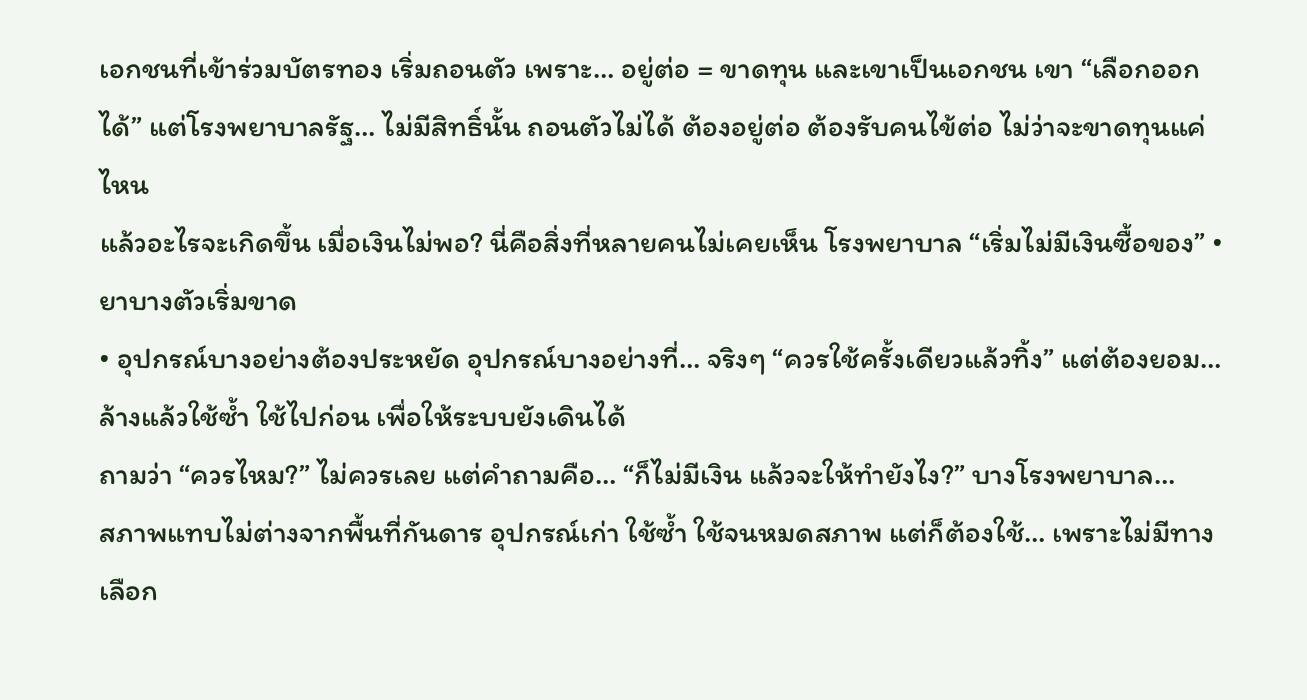เอกชนที่เข้าร่วมบัตรทอง เริ่มถอนตัว เพราะ… อยู่ต่อ = ขาดทุน และเขาเป็นเอกชน เขา “เลือกออกได้” แต่โรงพยาบาลรัฐ… ไม่มีสิทธิ์นั้น ถอนตัวไม่ได้ ต้องอยู่ต่อ ต้องรับคนไข้ต่อ ไม่ว่าจะขาดทุนแค่ไหน
แล้วอะไรจะเกิดขึ้น เมื่อเงินไม่พอ? นี่คือสิ่งที่หลายคนไม่เคยเห็น โรงพยาบาล “เริ่มไม่มีเงินซื้อของ” • ยาบางตัวเริ่มขาด
• อุปกรณ์บางอย่างต้องประหยัด อุปกรณ์บางอย่างที่… จริงๆ “ควรใช้ครั้งเดียวแล้วทิ้ง” แต่ต้องยอม… ล้างแล้วใช้ซ้ำ ใช้ไปก่อน เพื่อให้ระบบยังเดินได้
ถามว่า “ควรไหม?” ไม่ควรเลย แต่คำถามคือ… “ก็ไม่มีเงิน แล้วจะให้ทำยังไง?” บางโรงพยาบาล…
สภาพแทบไม่ต่างจากพื้นที่กันดาร อุปกรณ์เก่า ใช้ซ้ำ ใช้จนหมดสภาพ แต่ก็ต้องใช้… เพราะไม่มีทางเลือก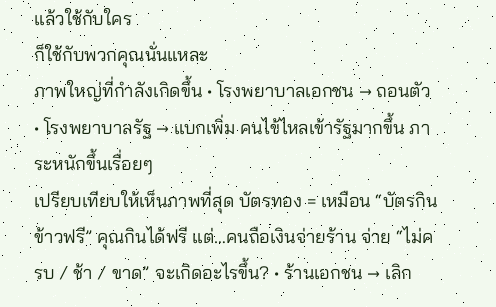แล้วใช้กับใคร
ก็ใช้กับพวกคุณนั่นแหละ
ภาพใหญ่ที่กำลังเกิดขึ้น • โรงพยาบาลเอกชน → ถอนตัว • โรงพยาบาลรัฐ → แบกเพิ่ม คนไข้ไหลเข้ารัฐมากขึ้น ภาระหนักขึ้นเรื่อยๆ
เปรียบเทียบให้เห็นภาพที่สุด บัตรทอง = เหมือน “บัตรกินข้าวฟรี” คุณกินได้ฟรี แต่…คนถือเงินจ่ายร้าน จ่าย “ไม่ครบ / ช้า / ขาด” จะเกิดอะไรขึ้น? • ร้านเอกชน → เลิก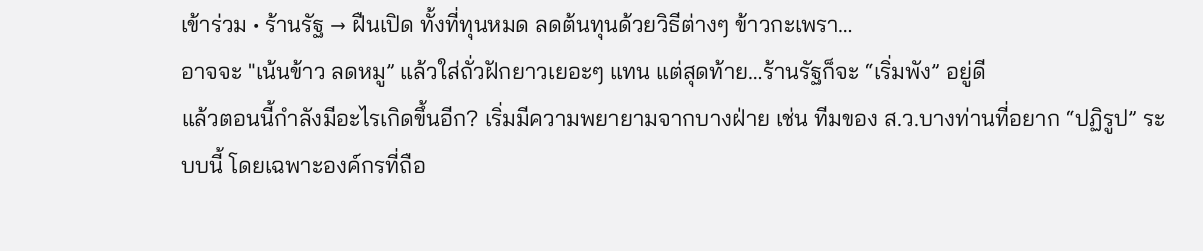เข้าร่วม • ร้านรัฐ → ฝืนเปิด ทั้งที่ทุนหมด ลดต้นทุนด้วยวิธีต่างๆ ข้าวกะเพรา…
อาจจะ "เน้นข้าว ลดหมู” แล้วใส่ถั่วฝักยาวเยอะๆ แทน แต่สุดท้าย…ร้านรัฐก็จะ “เริ่มพัง” อยู่ดี
แล้วตอนนี้กำลังมีอะไรเกิดขึ้นอีก? เริ่มมีความพยายามจากบางฝ่าย เช่น ทีมของ ส.ว.บางท่านที่อยาก “ปฏิรูป” ระบบนี้ โดยเฉพาะองค์กรที่ถือ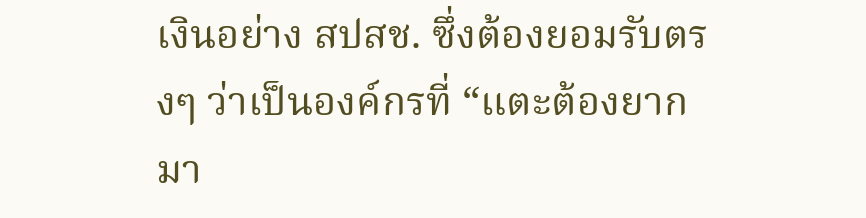เงินอย่าง สปสช. ซึ่งต้องยอมรับตรงๆ ว่าเป็นองค์กรที่ “แตะต้องยากมา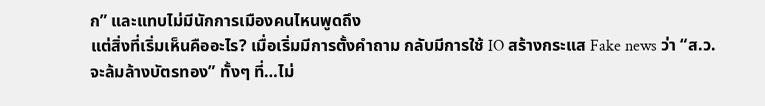ก” และแทบไม่มีนักการเมืองคนไหนพูดถึง
แต่สิ่งที่เริ่มเห็นคืออะไร? เมื่อเริ่มมีการตั้งคำถาม กลับมีการใช้ IO สร้างกระแส Fake news ว่า “ส.ว.จะล้มล้างบัตรทอง” ทั้งๆ ที่…ไม่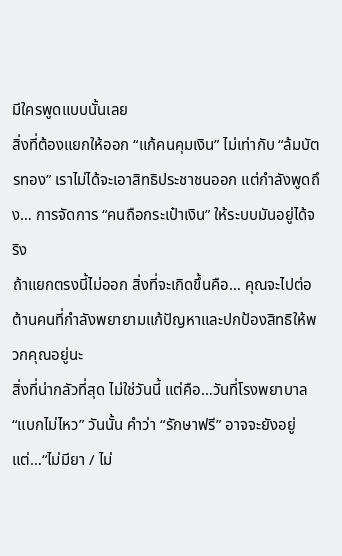มีใครพูดแบบนั้นเลย
สิ่งที่ต้องแยกให้ออก “แก้คนคุมเงิน” ไม่เท่ากับ “ล้มบัตรทอง” เราไม่ได้จะเอาสิทธิประชาชนออก แต่กำลังพูดถึง… การจัดการ “คนถือกระเป๋าเงิน” ให้ระบบมันอยู่ได้จริง
ถ้าแยกตรงนี้ไม่ออก สิ่งที่จะเกิดขึ้นคือ… คุณจะไปต่อต้านคนที่กำลังพยายามแก้ปัญหาและปกป้องสิทธิให้พวกคุณอยู่นะ
สิ่งที่น่ากลัวที่สุด ไม่ใช่วันนี้ แต่คือ…วันที่โรงพยาบาล “แบกไม่ไหว” วันนั้น คำว่า “รักษาฟรี” อาจจะยังอยู่ แต่…“ไม่มียา / ไม่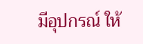มีอุปกรณ์ ให้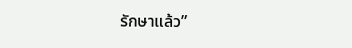รักษาแล้ว”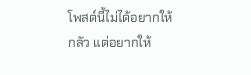โพสต์นี้ไม่ได้อยากให้กลัว แต่อยากให้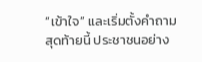“เข้าใจ” และเริ่มตั้งคำถาม สุดท้ายนี้ ประชาชนอย่าง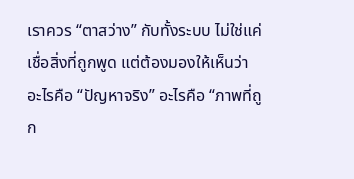เราควร “ตาสว่าง” กับทั้งระบบ ไม่ใช่แค่เชื่อสิ่งที่ถูกพูด แต่ต้องมองให้เห็นว่า อะไรคือ “ปัญหาจริง” อะไรคือ “ภาพที่ถูก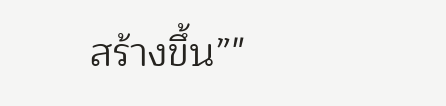สร้างขึ้น”"